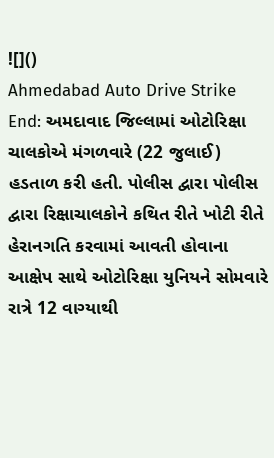![]()
Ahmedabad Auto Drive Strike End: અમદાવાદ જિલ્લામાં ઓટોરિક્ષા ચાલકોએ મંગળવારે (22 જુલાઈ) હડતાળ કરી હતી. પોલીસ દ્વારા પોલીસ દ્વારા રિક્ષાચાલકોને કથિત રીતે ખોટી રીતે હેરાનગતિ કરવામાં આવતી હોવાના આક્ષેપ સાથે ઓટોરિક્ષા યુનિયને સોમવારે રાત્રે 12 વાગ્યાથી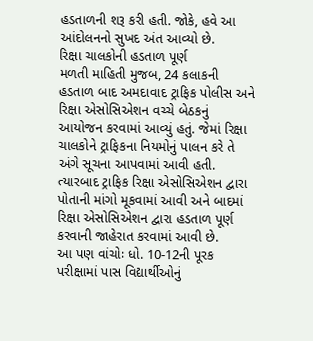હડતાળની શરૂ કરી હતી. જોકે, હવે આ આંદોલનનો સુખદ અંત આવ્યો છે.
રિક્ષા ચાલકોની હડતાળ પૂર્ણ
મળતી માહિતી મુજબ, 24 કલાકની હડતાળ બાદ અમદાવાદ ટ્રાફિક પોલીસ અને રિક્ષા એસોસિએશન વચ્ચે બેઠકનું આયોજન કરવામાં આવ્યું હતું. જેમાં રિક્ષા ચાલકોને ટ્રાફિકના નિયમોનું પાલન કરે તે અંગે સૂચના આપવામાં આવી હતી. ત્યારબાદ ટ્રાફિક રિક્ષા એસોસિએશન દ્વારા પોતાની માંગો મૂકવામાં આવી અને બાદમાં રિક્ષા એસોસિએશન દ્વારા હડતાળ પૂર્ણ કરવાની જાહેરાત કરવામાં આવી છે.
આ પણ વાંચોઃ ધો. 10-12ની પૂરક પરીક્ષામાં પાસ વિદ્યાર્થીઓનું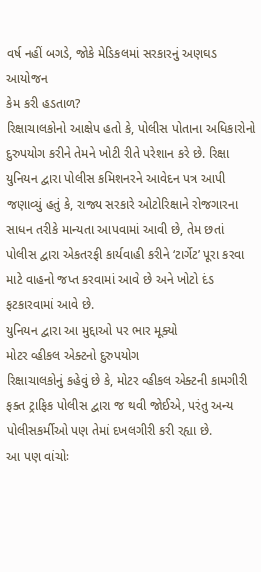વર્ષ નહીં બગડે, જોકે મેડિકલમાં સરકારનું અણઘડ આયોજન
કેમ કરી હડતાળ?
રિક્ષાચાલકોનો આક્ષેપ હતો કે, પોલીસ પોતાના અધિકારોનો દુરુપયોગ કરીને તેમને ખોટી રીતે પરેશાન કરે છે. રિક્ષા યુનિયન દ્વારા પોલીસ કમિશનરને આવેદન પત્ર આપી જણાવ્યું હતું કે, રાજ્ય સરકારે ઓટોરિક્ષાને રોજગારના સાધન તરીકે માન્યતા આપવામાં આવી છે, તેમ છતાં પોલીસ દ્વારા એકતરફી કાર્યવાહી કરીને ‘ટાર્ગેટ’ પૂરા કરવા માટે વાહનો જપ્ત કરવામાં આવે છે અને ખોટો દંડ ફટકારવામાં આવે છે.
યુનિયન દ્વારા આ મુદ્દાઓ પર ભાર મૂક્યો
મોટર વ્હીકલ એક્ટનો દુરુપયોગ
રિક્ષાચાલકોનું કહેવું છે કે, મોટર વ્હીકલ એક્ટની કામગીરી ફક્ત ટ્રાફિક પોલીસ દ્વારા જ થવી જોઈએ, પરંતુ અન્ય પોલીસકર્મીઓ પણ તેમાં દખલગીરી કરી રહ્યા છે.
આ પણ વાંચોઃ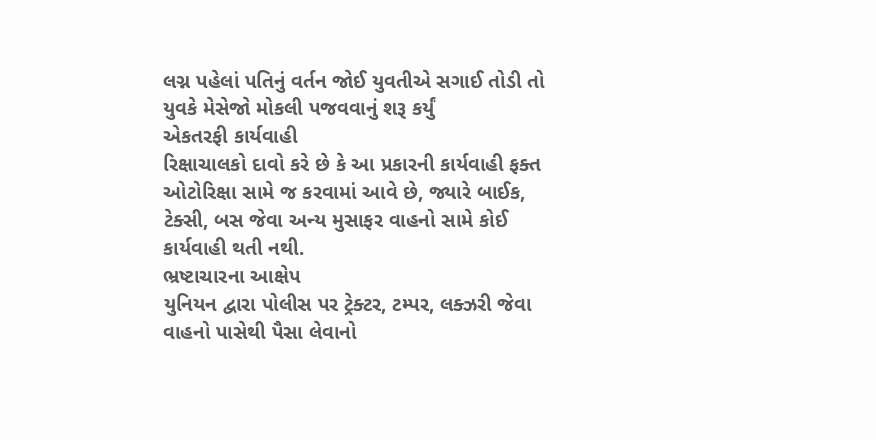લગ્ન પહેલાં પતિનું વર્તન જોઈ યુવતીએ સગાઈ તોડી તો યુવકે મેસેજો મોકલી પજવવાનું શરૂ કર્યું
એકતરફી કાર્યવાહી
રિક્ષાચાલકો દાવો કરે છે કે આ પ્રકારની કાર્યવાહી ફક્ત ઓટોરિક્ષા સામે જ કરવામાં આવે છે, જ્યારે બાઈક, ટેક્સી, બસ જેવા અન્ય મુસાફર વાહનો સામે કોઈ કાર્યવાહી થતી નથી.
ભ્રષ્ટાચારના આક્ષેપ
યુનિયન દ્વારા પોલીસ પર ટ્રેક્ટર, ટમ્પર, લક્ઝરી જેવા વાહનો પાસેથી પૈસા લેવાનો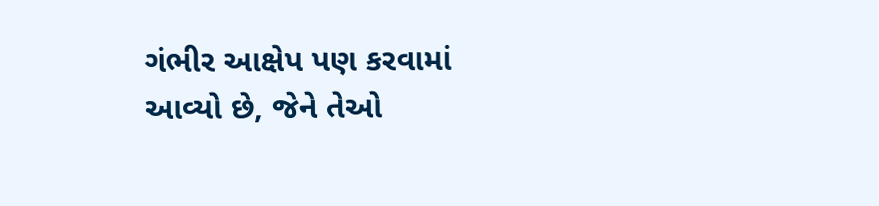ગંભીર આક્ષેપ પણ કરવામાં આવ્યો છે, જેને તેઓ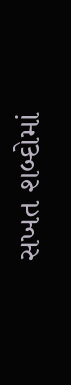સખત શબ્દોમાં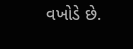વખોડે છે.